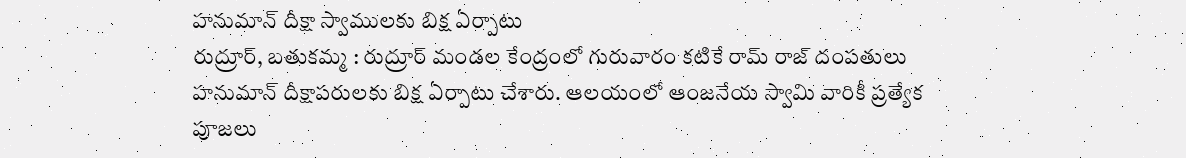హనుమాన్ దీక్షా స్వాములకు బిక్ష ఏర్పాటు
రుద్రూర్, బతుకమ్మ : రుద్రూర్ మండల కేంద్రంలో గురువారం కటికే రామ్ రాజ్ దంపతులు హనుమాన్ దీక్షాపరులకు బిక్ష ఏర్పాటు చేశారు. ఆలయంలో ఆంజనేయ స్వామి వారికీ ప్రత్యేక పూజలు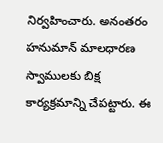నిర్వహించారు. అనంతరం హనుమాన్ మాలధారణ స్వాములకు బిక్ష కార్యక్రమాన్ని చేపట్టారు. ఈ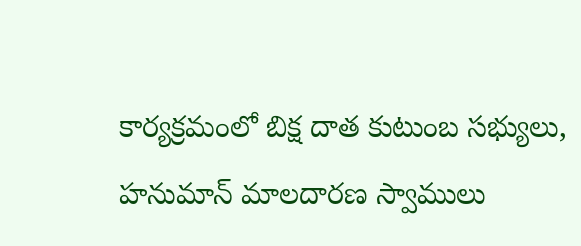కార్యక్రమంలో బిక్ష దాత కుటుంబ సభ్యులు, హనుమాన్ మాలదారణ స్వాములు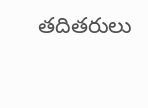తదితరులు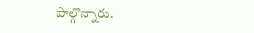పాల్గొన్నారు.